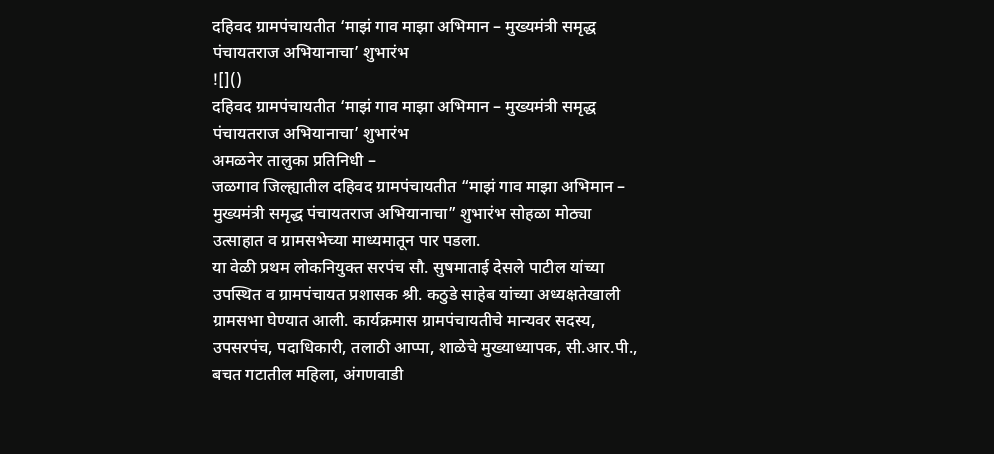दहिवद ग्रामपंचायतीत ‘माझं गाव माझा अभिमान – मुख्यमंत्री समृद्ध पंचायतराज अभियानाचा’ शुभारंभ
![]()
दहिवद ग्रामपंचायतीत ‘माझं गाव माझा अभिमान – मुख्यमंत्री समृद्ध पंचायतराज अभियानाचा’ शुभारंभ
अमळनेर तालुका प्रतिनिधी –
जळगाव जिल्ह्यातील दहिवद ग्रामपंचायतीत “माझं गाव माझा अभिमान – मुख्यमंत्री समृद्ध पंचायतराज अभियानाचा” शुभारंभ सोहळा मोठ्या उत्साहात व ग्रामसभेच्या माध्यमातून पार पडला.
या वेळी प्रथम लोकनियुक्त सरपंच सौ. सुषमाताई देसले पाटील यांच्या उपस्थित व ग्रामपंचायत प्रशासक श्री. कठुडे साहेब यांच्या अध्यक्षतेखाली ग्रामसभा घेण्यात आली. कार्यक्रमास ग्रामपंचायतीचे मान्यवर सदस्य, उपसरपंच, पदाधिकारी, तलाठी आप्पा, शाळेचे मुख्याध्यापक, सी.आर.पी., बचत गटातील महिला, अंगणवाडी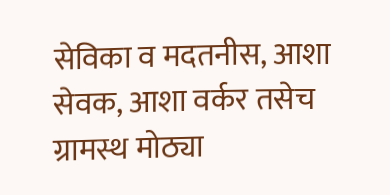सेविका व मदतनीस, आशा सेवक, आशा वर्कर तसेच ग्रामस्थ मोठ्या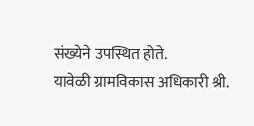संख्येने उपस्थित होते.
यावेळी ग्रामविकास अधिकारी श्री.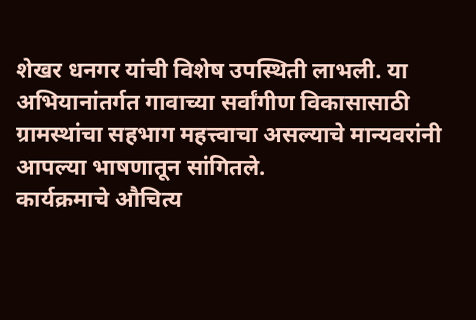शेखर धनगर यांची विशेष उपस्थिती लाभली. या अभियानांतर्गत गावाच्या सर्वांगीण विकासासाठी ग्रामस्थांचा सहभाग महत्त्वाचा असल्याचे मान्यवरांनी आपल्या भाषणातून सांगितले.
कार्यक्रमाचे औचित्य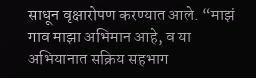साधून वृक्षारोपण करण्यात आले. “माझं गाव माझा अभिमान आहे, व या अभियानात सक्रिय सहभाग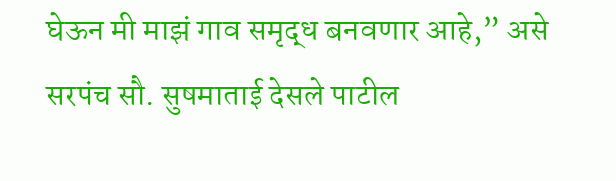घेऊन मी माझं गाव समृद्ध बनवणार आहे,” असे सरपंच सौ. सुषमाताई देसले पाटील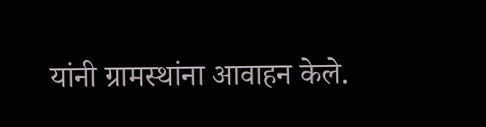यांनी ग्रामस्थांना आवाहन केले.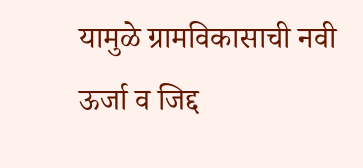यामुळे ग्रामविकासाची नवी ऊर्जा व जिद्द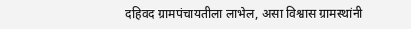दहिवद ग्रामपंचायतीला लाभेल, असा विश्वास ग्रामस्थांनी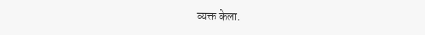व्यक्त केला.